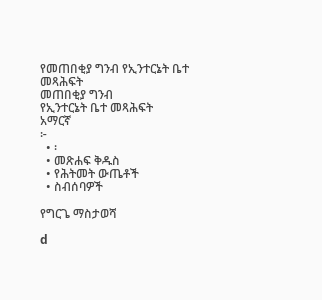የመጠበቂያ ግንብ የኢንተርኔት ቤተ መጻሕፍት
መጠበቂያ ግንብ
የኢንተርኔት ቤተ መጻሕፍት
አማርኛ
፦
  • ፡
  • መጽሐፍ ቅዱስ
  • የሕትመት ውጤቶች
  • ስብሰባዎች

የግርጌ ማስታወሻ

d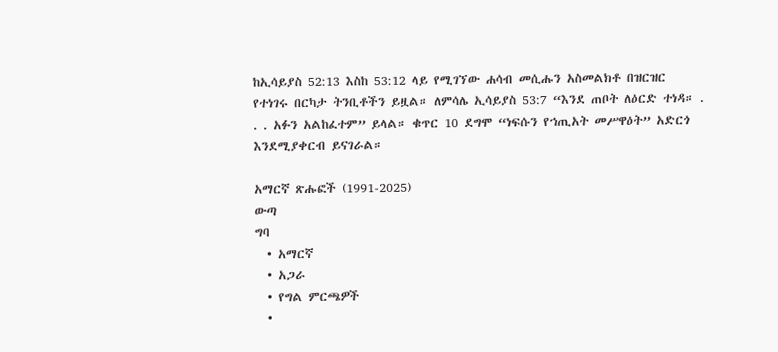ከኢሳይያስ 52:13 እስከ 53:12 ላይ የሚገኘው ሐሳብ መሲሑን አስመልክቶ በዝርዝር የተነገሩ በርካታ ትንቢቶችን ይዟል። ለምሳሌ ኢሳይያስ 53:7 “እንደ ጠቦት ለዕርድ ተነዳ። . . . አፉን አልከፈተም” ይላል። ቁጥር 10 ደግሞ “ነፍሱን የኀጢአት መሥዋዕት” አድርጎ እንደሚያቀርብ ይናገራል።

አማርኛ ጽሑፎች (1991-2025)
ውጣ
ግባ
  • አማርኛ
  • አጋራ
  • የግል ምርጫዎች
  •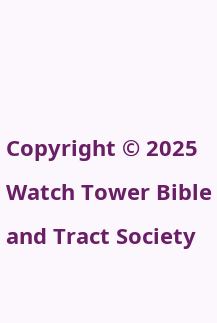Copyright © 2025 Watch Tower Bible and Tract Society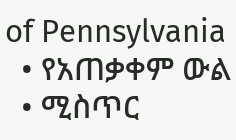of Pennsylvania
  • የአጠቃቀም ውል
  • ሚስጥር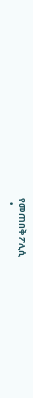የመጠበቅ ፖሊሲ
  •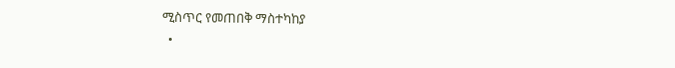ሚስጥር የመጠበቅ ማስተካከያ
  •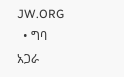JW.ORG
  • ግባ
አጋራ